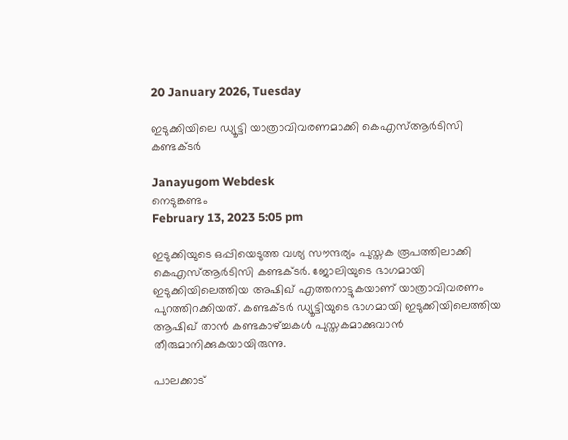20 January 2026, Tuesday

ഇടുക്കിയിലെ ഡ്യൂട്ടി യാത്രാവിവരണമാക്കി കെഎസ്ആര്‍ടിസി കണ്ടക്ടര്‍

Janayugom Webdesk
നെടുങ്കണ്ടം
February 13, 2023 5:05 pm

ഇടുക്കിയുടെ ഒപ്പിയെടുത്ത വശ്യ സൗന്ദര്യം പുസ്തക രൂപത്തിലാക്കി കെഎസ്ആര്‍ടിസി കണ്ടക്ടർ. ജോലിയുടെ ഭാഗമായി ഇടുക്കിയിലെത്തിയ അഷിഖ് എത്തനാട്ടുകയാണ് യാത്രാവിവരണം പുറത്തിറക്കിയത്. കണ്ടക്ടര്‍ ഡ്യൂട്ടിയുടെ ഭാഗമായി ഇടുക്കിയിലെത്തിയ ആഷിഖ് താന്‍ കണ്ടകാഴ്ച്ചകള്‍ പുസ്തകമാക്കുവാൻ തീരുമാനിക്കുകയായിരുന്നു.

പാലക്കാട്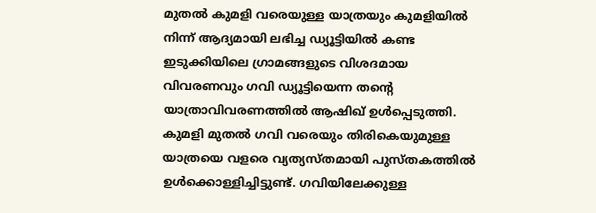മുതല്‍ കുമളി വരെയുള്ള യാത്രയും കുമളിയില്‍ നിന്ന് ആദ്യമായി ലഭിച്ച ഡ്യൂട്ടിയില്‍ കണ്ട ഇടുക്കിയിലെ ഗ്രാമങ്ങളുടെ വിശദമായ വിവരണവും ഗവി ഡ്യൂട്ടിയെന്ന തന്റെ യാത്രാവിവരണത്തില്‍ ആഷിഖ് ഉള്‍പ്പെടുത്തി. കുമളി മുതല്‍ ഗവി വരെയും തിരികെയുമുള്ള യാത്രയെ വളരെ വ്യത്യസ്തമായി പുസ്തകത്തില്‍ ഉള്‍ക്കൊള്ളിച്ചിട്ടുണ്ട്. ഗവിയിലേക്കുള്ള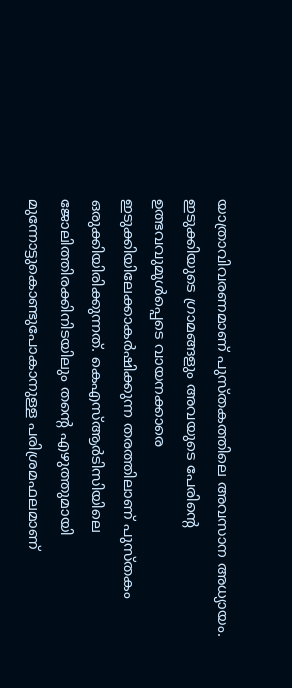യാത്രാവിവരണമാണ് പുസ്തകത്തിലെ അവസാന അധ്യായം. ഇടുക്കിയുടെ ഗ്രാമങ്ങളും അവയുടെ പേരിന്റെ ഉത്ഭവവുമുള്‍പ്പെടെ വായനക്കാരെ ഇടുക്കിയിലേക്കാകര്‍ഷിക്കുന്ന തരത്തിലാണ് പുസ്തകം ഒരുക്കിയിരിക്കുന്നത്. കെഎസ്ആര്‍ടിസിയിലെ ജോലിത്തിരക്കിനിടയിലും തന്റെ എഴുത്തുമായി മുന്നോട്ടുകൊണ്ടുപോകാനുള്ള പരിശ്രമഫലമാണ്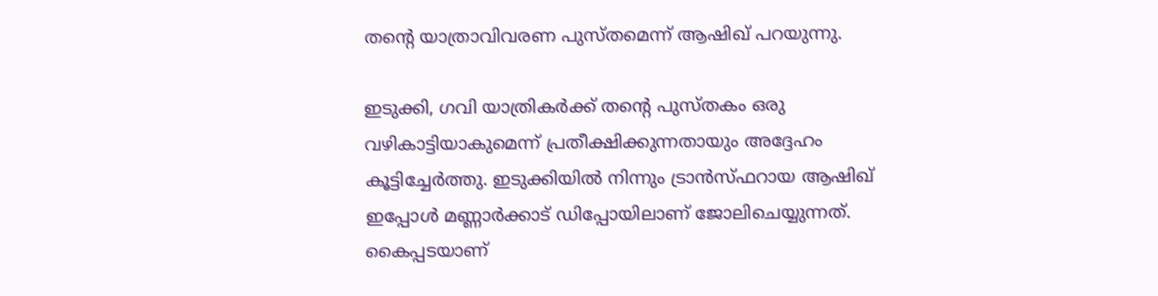തന്റെ യാത്രാവിവരണ പുസ്തമെന്ന് ആഷിഖ് പറയുന്നു.

ഇടുക്കി, ഗവി യാത്രികര്‍ക്ക് തന്റെ പുസ്തകം ഒരു വഴികാട്ടിയാകുമെന്ന് പ്രതീക്ഷിക്കുന്നതായും അദ്ദേഹം കൂട്ടിച്ചേര്‍ത്തു. ഇടുക്കിയില്‍ നിന്നും ട്രാന്‍സ്ഫറായ ആഷിഖ് ഇപ്പോള്‍ മണ്ണാര്‍ക്കാട് ഡിപ്പോയിലാണ് ജോലിചെയ്യുന്നത്. കൈപ്പടയാണ്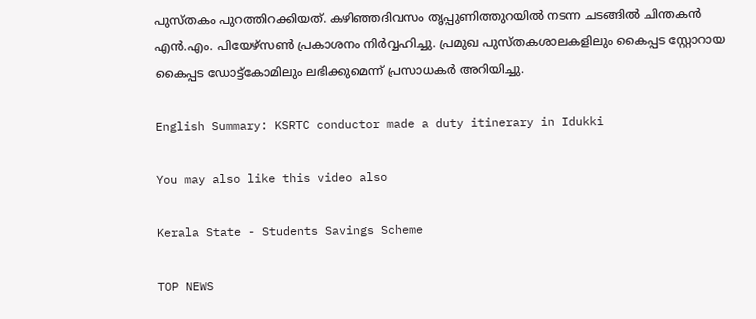പുസ്തകം പുറത്തിറക്കിയത്. കഴിഞ്ഞദിവസം തൃപ്പുണിത്തുറയില്‍ നടന്ന ചടങ്ങില്‍ ചിന്തകന്‍ എന്‍.എം. പിയേഴ്‌സണ്‍ പ്രകാശനം നിര്‍വ്വഹിച്ചു. പ്രമുഖ പുസ്തകശാലകളിലും കൈപ്പട സ്റ്റോറായ കൈപ്പട ഡോട്ട്‌കോമിലും ലഭിക്കുമെന്ന് പ്രസാധകര്‍ അറിയിച്ചു.

English Summary: KSRTC conductor made a duty itinerary in Idukki

You may also like this video also

Kerala State - Students Savings Scheme

TOP NEWS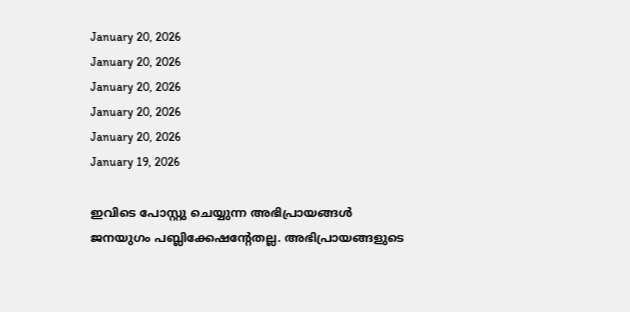January 20, 2026
January 20, 2026
January 20, 2026
January 20, 2026
January 20, 2026
January 19, 2026

ഇവിടെ പോസ്റ്റു ചെയ്യുന്ന അഭിപ്രായങ്ങള്‍ ജനയുഗം പബ്ലിക്കേഷന്റേതല്ല. അഭിപ്രായങ്ങളുടെ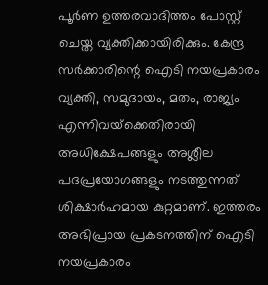പൂര്‍ണ ഉത്തരവാദിത്തം പോസ്റ്റ് ചെയ്ത വ്യക്തിക്കായിരിക്കും. കേന്ദ്ര സര്‍ക്കാരിന്റെ ഐടി നയപ്രകാരം വ്യക്തി, സമുദായം, മതം, രാജ്യം എന്നിവയ്‌ക്കെതിരായി അധിക്ഷേപങ്ങളും അശ്ലീല പദപ്രയോഗങ്ങളും നടത്തുന്നത് ശിക്ഷാര്‍ഹമായ കുറ്റമാണ്. ഇത്തരം അഭിപ്രായ പ്രകടനത്തിന് ഐടി നയപ്രകാരം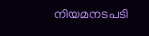നിയമനടപടി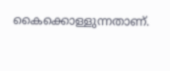കൈക്കൊള്ളുന്നതാണ്.